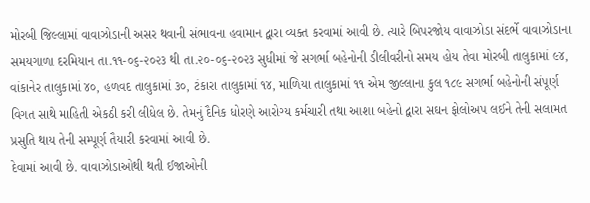મોરબી જિલ્લામાં વાવાઝોડાની અસર થવાની સંભાવના હવામાન દ્વારા વ્યક્ત કરવામાં આવી છે. ત્યારે બિપરજોય વાવાઝોડા સંદર્ભે વાવાઝોડાના સમયગાળા દરમિયાન તા.૧૧-૦૬-૨૦૨૩ થી તા.૨૦-૦૬-૨૦૨૩ સુધીમાં જે સગર્ભા બહેનોની ડીલીવરીનો સમય હોય તેવા મોરબી તાલુકામાં ૯૪, વાંકાનેર તાલુકામાં ૪૦, હળવદ તાલુકામાં ૩૦, ટંકારા તાલુકામાં ૧૪, માળિયા તાલુકામાં ૧૧ એમ જીલ્લાના કુલ ૧૮૯ સગર્ભા બહેનોની સંપૂર્ણ વિગત સાથે માહિતી એકઠી કરી લીધેલ છે. તેમનું દૈનિક ધોરણે આરોગ્ય કર્મચારી તથા આશા બહેનો દ્વારા સઘન ફોલોઅપ લઈને તેની સલામત પ્રસુતિ થાય તેની સમ્પૂર્ણ તૈયારી કરવામાં આવી છે.
દેવામાં આવી છે. વાવાઝોડાઓથી થતી ઈજાઓની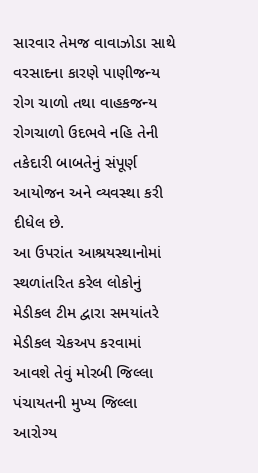સારવાર તેમજ વાવાઝોડા સાથે વરસાદના કારણે પાણીજન્ય રોગ ચાળો તથા વાહકજન્ય રોગચાળો ઉદભવે નહિ તેની તકેદારી બાબતેનું સંપૂર્ણ આયોજન અને વ્યવસ્થા કરી દીધેલ છે.
આ ઉપરાંત આશ્રયસ્થાનોમાં સ્થળાંતરિત કરેલ લોકોનું મેડીકલ ટીમ દ્વારા સમયાંતરે મેડીકલ ચેકઅપ કરવામાં આવશે તેવું મોરબી જિલ્લા પંચાયતની મુખ્ય જિલ્લા આરોગ્ય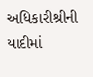અધિકારીશ્રીની યાદીમાં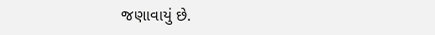જણાવાયું છે.